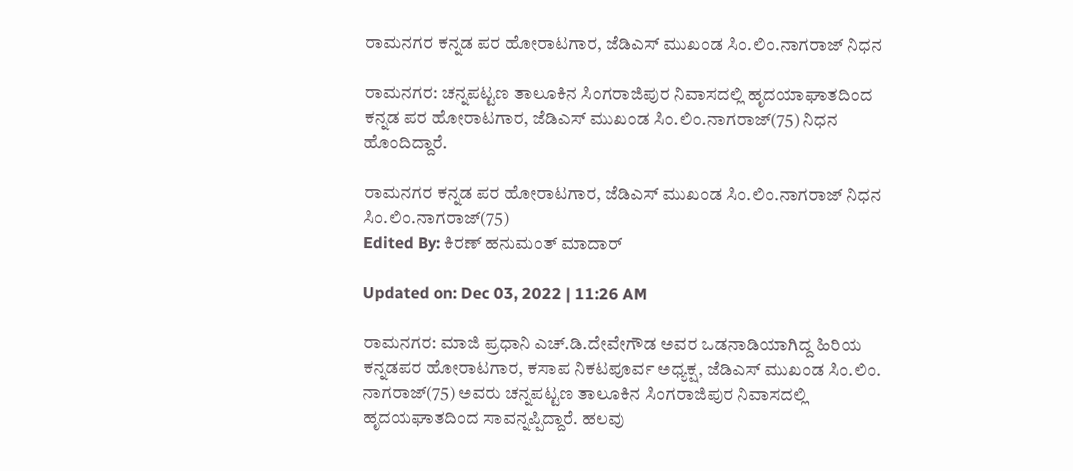ರಾಮನಗರ ಕನ್ನಡ ಪರ ಹೋರಾಟಗಾರ, ಜೆಡಿಎಸ್ ಮುಖಂಡ ಸಿಂ.ಲಿಂ.ನಾಗರಾಜ್ ನಿಧನ

ರಾಮನಗರ: ಚನ್ನಪಟ್ಟಣ ತಾಲೂಕಿನ ಸಿಂಗರಾಜಿಪುರ ನಿವಾಸದಲ್ಲಿ ಹೃದಯಾಘಾತದಿಂದ ಕನ್ನಡ ಪರ ಹೋರಾಟಗಾರ, ಜೆಡಿಎಸ್ ಮುಖಂಡ ಸಿಂ.ಲಿಂ.ನಾಗರಾಜ್(75) ನಿಧನ ಹೊಂದಿದ್ದಾರೆ.

ರಾಮನಗರ ಕನ್ನಡ ಪರ ಹೋರಾಟಗಾರ, ಜೆಡಿಎಸ್ ಮುಖಂಡ ಸಿಂ.ಲಿಂ.ನಾಗರಾಜ್ ನಿಧನ
ಸಿಂ.ಲಿಂ.ನಾಗರಾಜ್(75)
Edited By: ಕಿರಣ್ ಹನುಮಂತ್ ಮಾದಾರ್

Updated on: Dec 03, 2022 | 11:26 AM

ರಾಮನಗರ: ಮಾಜಿ ಪ್ರಧಾನಿ ಎಚ್.ಡಿ.ದೇವೇಗೌಡ ಅವರ ಒಡನಾಡಿಯಾಗಿದ್ದ ಹಿರಿಯ ಕನ್ನಡಪರ ಹೋರಾಟಗಾರ, ಕಸಾಪ ನಿಕಟಪೂರ್ವ ಅಧ್ಯಕ್ಷ, ಜೆಡಿಎಸ್ ಮುಖಂಡ ಸಿಂ.ಲಿಂ. ನಾಗರಾಜ್(75) ಅವರು ಚನ್ನಪಟ್ಟಣ ತಾಲೂಕಿನ ಸಿಂಗರಾಜಿಪುರ ನಿವಾಸದಲ್ಲಿ ಹೃದಯಘಾತದಿಂದ ಸಾವನ್ನಪ್ಪಿದ್ದಾರೆ. ಹಲವು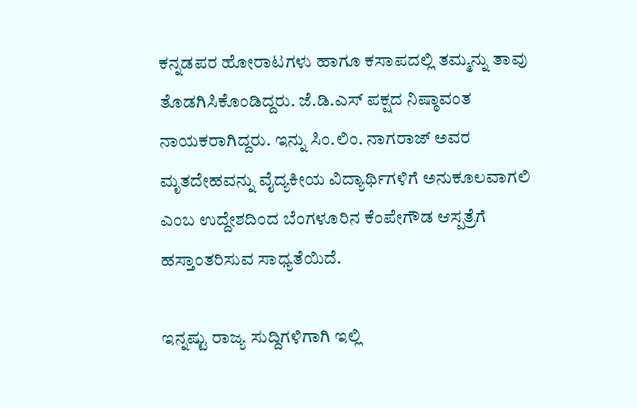ಕನ್ನಡಪರ ಹೋರಾಟಗಳು ಹಾಗೂ ಕಸಾಪದಲ್ಲಿ ತಮ್ಮನ್ನು ತಾವು ತೊಡಗಿಸಿಕೊಂಡಿದ್ದರು. ಜೆ.ಡಿ.ಎಸ್ ಪಕ್ಷದ ನಿಷ್ಠಾವಂತ ನಾಯಕರಾಗಿದ್ದರು. ಇನ್ನು ಸಿಂ.ಲಿಂ. ನಾಗರಾಜ್ ಅವರ ಮೃತದೇಹವನ್ನು ವೈದ್ಯಕೀಯ ‌ವಿದ್ಯಾರ್ಥಿಗಳಿಗೆ ಅನುಕೂಲವಾಗಲಿ ಎಂಬ ಉದ್ದೇಶದಿಂದ ಬೆಂಗಳೂರಿನ ಕೆಂಪೇಗೌಡ ಆಸ್ಪತ್ರೆಗೆ ಹಸ್ತಾಂತರಿಸುವ ಸಾಧ್ಯತೆಯಿದೆ.

ಇನ್ನಷ್ಟು ರಾಜ್ಯ ಸುದ್ದಿಗಳಿಗಾಗಿ ಇಲ್ಲಿ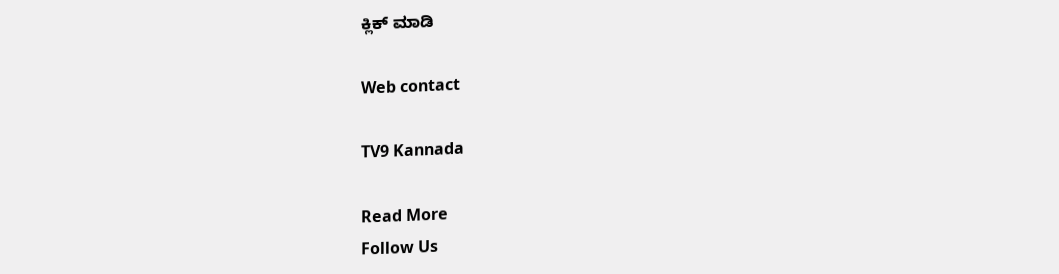ಕ್ಲಿಕ್ ಮಾಡಿ

Web contact

TV9 Kannada

Read More
Follow Us